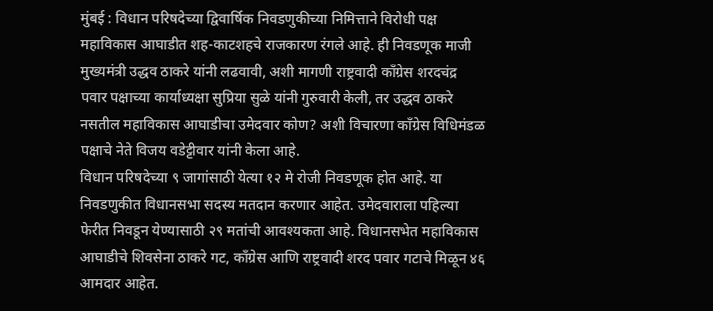मुंबई : विधान परिषदेच्या द्विवार्षिक निवडणुकीच्या निमित्ताने विरोधी पक्ष महाविकास आघाडीत शह-काटशहचे राजकारण रंगले आहे. ही निवडणूक माजी मुख्यमंत्री उद्धव ठाकरे यांनी लढवावी, अशी मागणी राष्ट्रवादी काँग्रेस शरदचंद्र पवार पक्षाच्या कार्याध्यक्षा सुप्रिया सुळे यांनी गुरुवारी केली, तर उद्धव ठाकरे नसतील महाविकास आघाडीचा उमेदवार कोण? अशी विचारणा काँग्रेस विधिमंडळ पक्षाचे नेते विजय वडेट्टीवार यांनी केला आहे.
विधान परिषदेच्या ९ जागांसाठी येत्या १२ मे रोजी निवडणूक होत आहे. या निवडणुकीत विधानसभा सदस्य मतदान करणार आहेत. उमेदवाराला पहिल्या फेरीत निवडून येण्यासाठी २९ मतांची आवश्यकता आहे. विधानसभेत महाविकास आघाडीचे शिवसेना ठाकरे गट, काँग्रेस आणि राष्ट्रवादी शरद पवार गटाचे मिळून ४६ आमदार आहेत.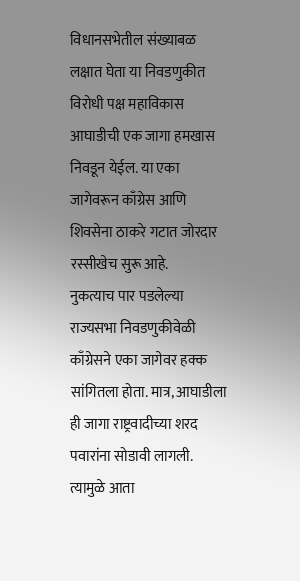विधानसभेतील संख्याबळ लक्षात घेता या निवडणुकीत विरोधी पक्ष महाविकास आघाडीची एक जागा हमखास निवडून येईल. या एका जागेवरून काँग्रेस आणि शिवसेना ठाकरे गटात जोरदार रस्सीखेच सुरू आहे.
नुकत्याच पार पडलेल्या राज्यसभा निवडणुकीवेळी काँग्रेसने एका जागेवर हक्क सांगितला होता. मात्र, आघाडीला ही जागा राष्ट्रवादीच्या शरद पवारांना सोडावी लागली. त्यामुळे आता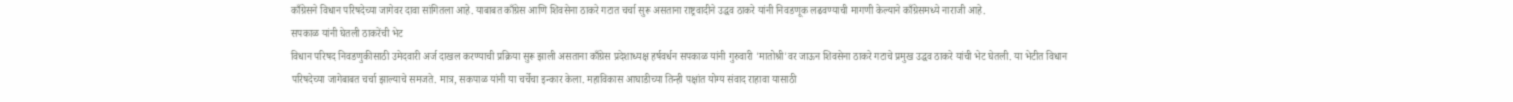काँग्रेसने विधान परिषदेच्या जागेवर दावा सांगितला आहे. याबाबत काँग्रेस आणि शिवसेना ठाकरे गटात चर्चा सुरू असताना राष्ट्रवादीने उद्धव ठाकरे यांनी निवडणूक लढवण्याची मागणी केल्याने काँग्रेसमध्ये नाराजी आहे.
सपकाळ यांनी घेतली ठाकरेंची भेट
विधान परिषद निवडणुकीसाठी उमेदवारी अर्ज दाखल करण्याची प्रक्रिया सुरू झाली असताना काँग्रेस प्रदेशाध्यक्ष हर्षवर्धन सपकाळ यांनी गुरुवारी 'मातोश्री'वर जाऊन शिवसेना ठाकरे गटाचे प्रमुख उद्धव ठाकरे यांची भेट घेतली. या भेटीत विधान परिषदेच्या जागेबाबत चर्चा झाल्याचे समजते. मात्र, सकपाळ यांनी या चर्चेचा इन्कार केला. महाविकास आघाडीच्या तिन्ही पक्षांत योग्य संवाद राहावा यासाठी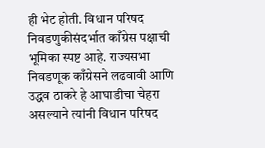ही भेट होती. विधान परिषद निवडणुकीसंदर्भात काँग्रेस पक्षाची भूमिका स्पष्ट आहे. राज्यसभा निवडणूक काँग्रेसने लढवावी आणि उद्धव ठाकरे हे आघाडीचा चेहरा असल्याने त्यांनी विधान परिषद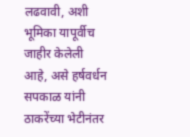लढवावी, अशी भूमिका यापूर्वीच जाहीर केलेली आहे, असे हर्षवर्धन सपकाळ यांनी ठाकरेंच्या भेटीनंतर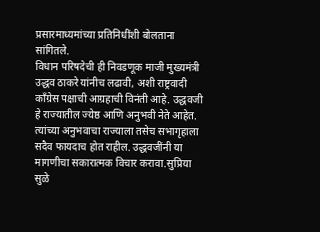प्रसारमाध्यमांच्या प्रतिनिधींशी बोलताना सांगितले.
विधान परिषदेची ही निवडणूक माजी मुख्यमंत्री उद्धव ठाकरे यांनीच लढावी, अशी राष्ट्रवादी काँग्रेस पक्षाची आग्रहाची विनंती आहे. उद्धवजी हे राज्यातील ज्येष्ठ आणि अनुभवी नेते आहेत. त्यांच्या अनुभवाचा राज्याला तसेच सभागृहाला सदैव फायदाच होत राहील. उद्धवजींनी या मागणीचा सकारात्मक विचार करावा.सुप्रिया सुळे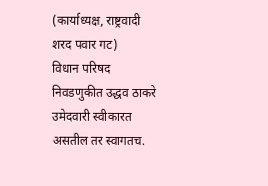(कार्याध्यक्ष, राष्ट्रवादी शरद पवार गट)
विधान परिषद निवडणुकीत उद्धव ठाकरे उमेदवारी स्वीकारत असतील तर स्वागतच.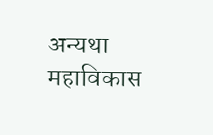अन्यथा महाविकास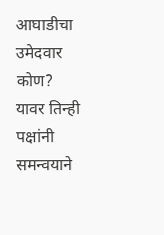आघाडीचा उमेदवार कोण? यावर तिन्ही पक्षांनी समन्वयाने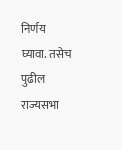निर्णय घ्यावा. तसेच पुढील राज्यसभा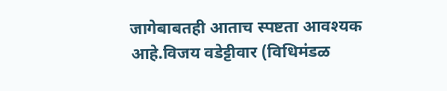जागेबाबतही आताच स्पष्टता आवश्यक आहे.विजय वडेट्टीवार (विधिमंडळ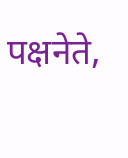पक्षनेते,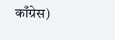काँग्रेस)